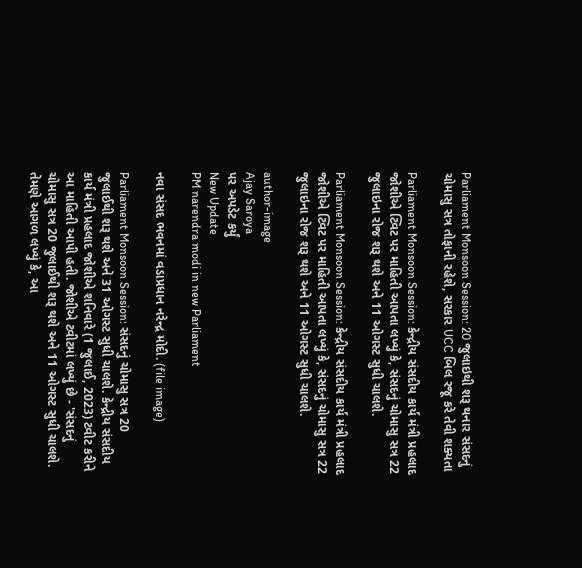Parliament Monsoon Session: 20 જુલાઇથી શરૂ થનાર સંસદનું ચોમાસુ સત્ર તોફાની રહેશે, સરકાર UCC બિલ રજૂ કરે તેવી શક્યતા

Parliament Monsoon Session: કેન્દ્રીય સંસદીય કાર્ય મંત્રી પ્રહલાદ જોશીએ ટ્વિટ પર માહિતી આપતા લખ્યું કે, સંસદનું ચોમાસુ સત્ર 22 જુલાઇના રોજ શરૂ થશે અને 11 ઓગસ્ટ સુધી ચાલશે.

Parliament Monsoon Session: કેન્દ્રીય સંસદીય કાર્ય મંત્રી પ્રહલાદ જોશીએ ટ્વિટ પર માહિતી આપતા લખ્યું કે, સંસદનું ચોમાસુ સત્ર 22 જુલાઇના રોજ શરૂ થશે અને 11 ઓગસ્ટ સુધી ચાલશે.

author-image
Ajay Saroya
પર અપડેટ કર્યું
New Update
PM narendra modi in new Parliament

નવા સંસદ ભવનમાં વડાપ્રધાન નરેન્દ્ર મોદી. (file image)

Parliament Monsoon Session: સંસદનું ચોમાસુ સત્ર 20 જુલાઈથી શરૂ થશે અને 31 ઓગસ્ટ સુધી ચાલશે. કેન્દ્રીય સંસદીય કાર્ય મંત્રી પ્રહલાદ જોશીએ શનિવારે (1 જુલાઈ, 2023) ટ્વીટ કરીને આ માહિતી આપી હતી. જોશીએ ટ્વીટમાં લખ્યું છે - 'સંસદનું ચોમાસુ સત્ર 20 જુલાઈથી શરૂ થશે અને 11 ઓગસ્ટ સુધી ચાલશે. તેમણે આગળ લખ્યું કે, આ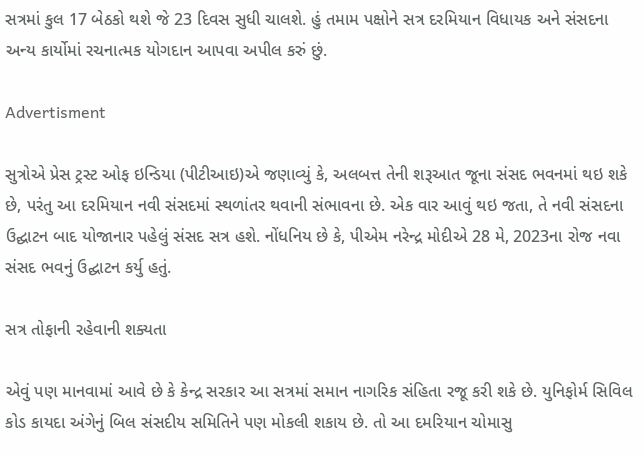સત્રમાં કુલ 17 બેઠકો થશે જે 23 દિવસ સુધી ચાલશે. હું તમામ પક્ષોને સત્ર દરમિયાન વિધાયક અને સંસદના અન્ય કાર્યોમાં રચનાત્મક યોગદાન આપવા અપીલ કરું છું.

Advertisment

સુત્રોએ પ્રેસ ટ્રસ્ટ ઓફ ઇન્ડિયા (પીટીઆઇ)એ જણાવ્યું કે, અલબત્ત તેની શરૂઆત જૂના સંસદ ભવનમાં થઇ શકે છે, પરંતુ આ દરમિયાન નવી સંસદમાં સ્થળાંતર થવાની સંભાવના છે. એક વાર આવું થઇ જતા, તે નવી સંસદના ઉદ્ઘાટન બાદ યોજાનાર પહેલું સંસદ સત્ર હશે. નોંધનિય છે કે, પીએમ નરેન્દ્ર મોદીએ 28 મે, 2023ના રોજ નવા સંસદ ભવનું ઉદ્ઘાટન કર્યુ હતું.

સત્ર તોફાની રહેવાની શક્યતા

એવું પણ માનવામાં આવે છે કે કેન્દ્ર સરકાર આ સત્રમાં સમાન નાગરિક સંહિતા રજૂ કરી શકે છે. યુનિફોર્મ સિવિલ કોડ કાયદા અંગેનું બિલ સંસદીય સમિતિને પણ મોકલી શકાય છે. તો આ દમરિયાન ચોમાસુ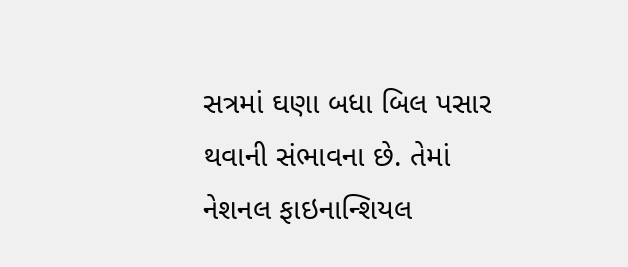સત્રમાં ઘણા બધા બિલ પસાર થવાની સંભાવના છે. તેમાં નેશનલ ફાઇનાન્શિયલ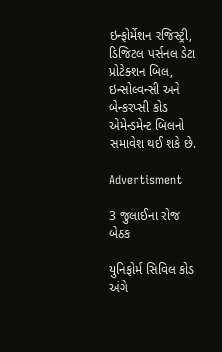ઇન્ફોર્મેશન રજિસ્ટ્રી, ડિજિટલ પર્સનલ ડેટા પ્રોટેક્શન બિલ, ઇન્સોલ્વન્સી અને બેન્કરપ્સી કોડ એમેન્ડમેન્ટ બિલનો સમાવેશ થઈ શકે છે.

Advertisment

3 જુલાઈના રોજ બેઠક

યુનિફોર્મ સિવિલ કોડ અંગે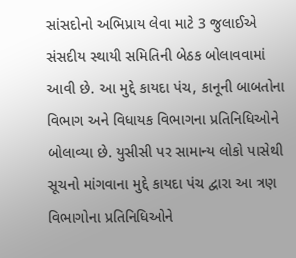સાંસદોનો અભિપ્રાય લેવા માટે 3 જુલાઈએ સંસદીય સ્થાયી સમિતિની બેઠક બોલાવવામાં આવી છે. આ મુદ્દે કાયદા પંચ, કાનૂની બાબતોના વિભાગ અને વિધાયક વિભાગના પ્રતિનિધિઓને બોલાવ્યા છે. યુસીસી પર સામાન્ય લોકો પાસેથી સૂચનો માંગવાના મુદ્દે કાયદા પંચ દ્વારા આ ત્રણ વિભાગોના પ્રતિનિધિઓને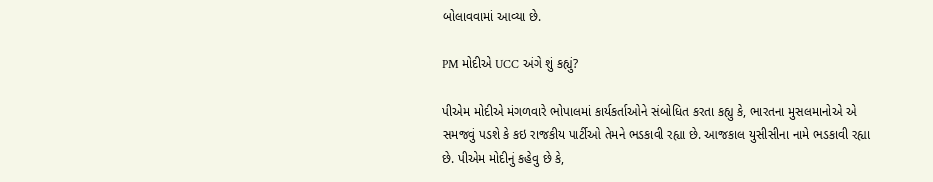બોલાવવામાં આવ્યા છે.

PM મોદીએ UCC અંગે શું કહ્યું?

પીએમ મોદીએ મંગળવારે ભોપાલમાં કાર્યકર્તાઓને સંબોધિત કરતા કહ્યુ કે, ભારતના મુસલમાનોએ એ સમજવું પડશે કે કઇ રાજકીય પાર્ટીઓ તેમને ભડકાવી રહ્યા છે. આજકાલ યુસીસીના નામે ભડકાવી રહ્યા છે. પીએમ મોદીનું કહેવુ છે કે,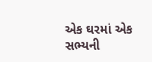એક ઘરમાં એક સભ્યની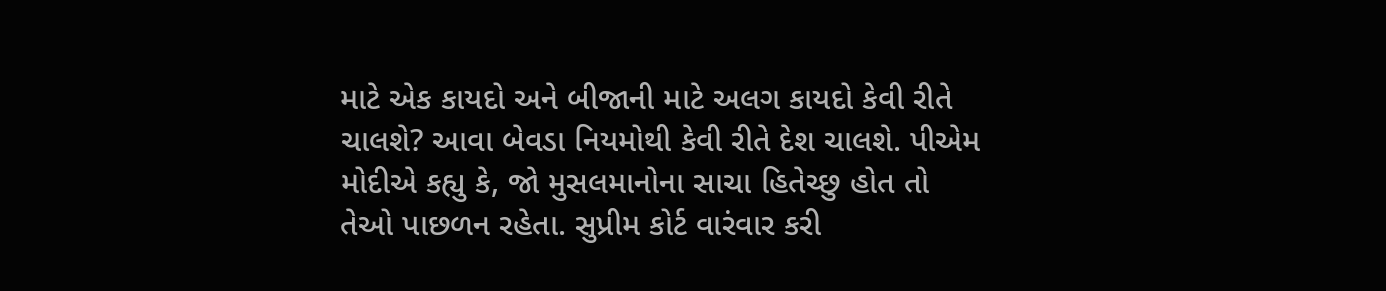માટે એક કાયદો અને બીજાની માટે અલગ કાયદો કેવી રીતે ચાલશે? આવા બેવડા નિયમોથી કેવી રીતે દેશ ચાલશે. પીએમ મોદીએ કહ્યુ કે, જો મુસલમાનોના સાચા હિતેચ્છુ હોત તો તેઓ પાછળન રહેતા. સુપ્રીમ કોર્ટ વારંવાર કરી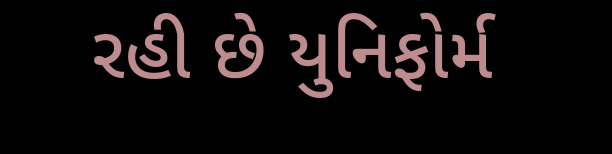રહી છે યુનિફોર્મ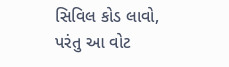સિવિલ કોડ લાવો, પરંતુ આ વોટ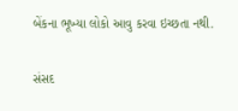બેંકના ભૂખ્યા લોકો આવુ કરવા ઇચ્છતા નથી.

સંસદ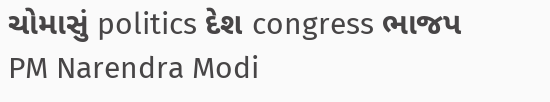ચોમાસું politics દેશ congress ભાજપ PM Narendra Modi